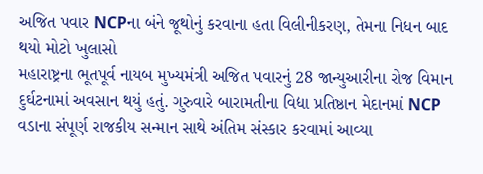અજિત પવાર NCPના બંને જૂથોનું કરવાના હતા વિલીનીકરણ, તેમના નિધન બાદ થયો મોટો ખુલાસો
મહારાષ્ટ્રના ભૂતપૂર્વ નાયબ મુખ્યમંત્રી અજિત પવારનું 28 જાન્યુઆરીના રોજ વિમાન દુર્ઘટનામાં અવસાન થયું હતું. ગુરુવારે બારામતીના વિદ્યા પ્રતિષ્ઠાન મેદાનમાં NCP વડાના સંપૂર્ણ રાજકીય સન્માન સાથે અંતિમ સંસ્કાર કરવામાં આવ્યા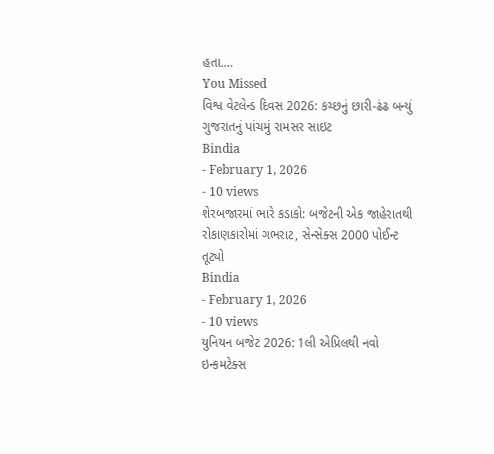હતા.…
You Missed
વિશ્વ વેટલેન્ડ દિવસ 2026: કચ્છનું છારી-ઢંઢ બન્યું ગુજરાતનું પાંચમું રામસર સાઇટ
Bindia
- February 1, 2026
- 10 views
શેરબજારમાં ભારે કડાકો: બજેટની એક જાહેરાતથી રોકાણકારોમાં ગભરાટ, સેન્સેક્સ 2000 પોઈન્ટ તૂટ્યો
Bindia
- February 1, 2026
- 10 views
યુનિયન બજેટ 2026: 1લી એપ્રિલથી નવો ઇન્કમટેક્સ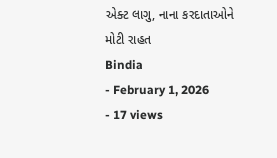એક્ટ લાગુ, નાના કરદાતાઓને મોટી રાહત
Bindia
- February 1, 2026
- 17 views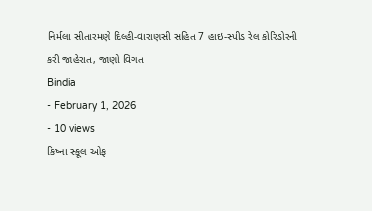નિર્મલા સીતારમણે દિલ્હી-વારાણસી સહિત 7 હાઇ-સ્પીડ રેલ કોરિડોરની કરી જાહેરાત, જાણો વિગત
Bindia
- February 1, 2026
- 10 views
કિષ્ના સ્કૂલ ઓફ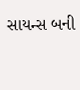સાયન્સ બની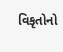વિકૃતોનો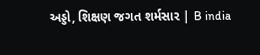અડ્ડો, શિક્ષણ જગત શર્મસાર | B india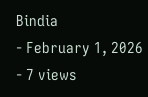Bindia
- February 1, 2026
- 7 views